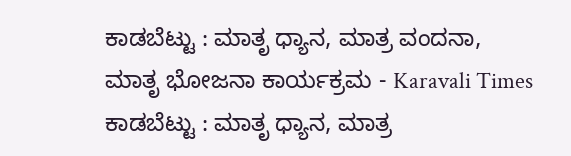ಕಾಡಬೆಟ್ಟು : ಮಾತೃ ಧ್ಯಾನ, ಮಾತ್ರ ವಂದನಾ, ಮಾತೃ ಭೋಜನಾ ಕಾರ್ಯಕ್ರಮ - Karavali Times ಕಾಡಬೆಟ್ಟು : ಮಾತೃ ಧ್ಯಾನ, ಮಾತ್ರ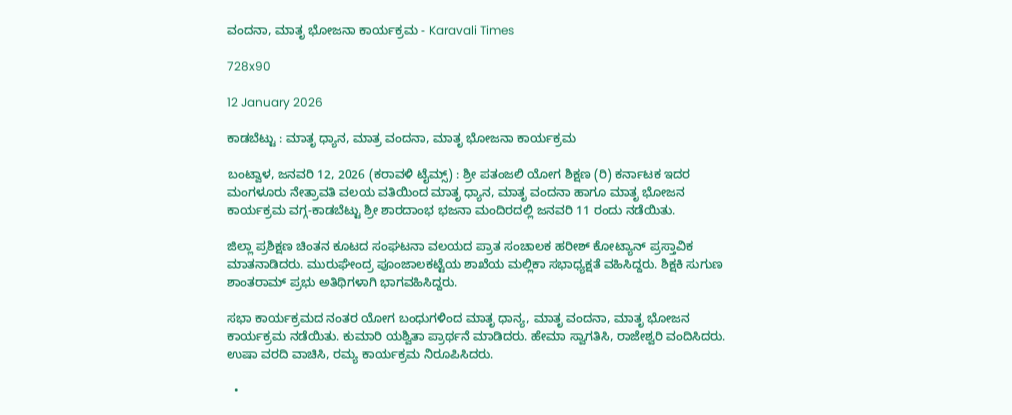ವಂದನಾ, ಮಾತೃ ಭೋಜನಾ ಕಾರ್ಯಕ್ರಮ - Karavali Times

728x90

12 January 2026

ಕಾಡಬೆಟ್ಟು : ಮಾತೃ ಧ್ಯಾನ, ಮಾತ್ರ ವಂದನಾ, ಮಾತೃ ಭೋಜನಾ ಕಾರ್ಯಕ್ರಮ

ಬಂಟ್ವಾಳ, ಜನವರಿ 12, 2026 (ಕರಾವಳಿ ಟೈಮ್ಸ್) : ಶ್ರೀ ಪತಂಜಲಿ ಯೋಗ ಶಿಕ್ಷಣ (ರಿ) ಕರ್ನಾಟಕ ಇದರ ಮಂಗಳೂರು ನೇತ್ರಾವತಿ ವಲಯ ವತಿಯಿಂದ ಮಾತೃ ಧ್ಯಾನ, ಮಾತೃ ವಂದನಾ ಹಾಗೂ ಮಾತೃ ಭೋಜನ ಕಾರ್ಯಕ್ರಮ ವಗ್ಗ-ಕಾಡಬೆಟ್ಟು ಶ್ರೀ ಶಾರದಾಂಭ ಭಜನಾ ಮಂದಿರದಲ್ಲಿ ಜನವರಿ 11 ರಂದು ನಡೆಯಿತು.

ಜಿಲ್ಲಾ ಪ್ರಶಿಕ್ಷಣ ಚಿಂತನ ಕೂಟದ ಸಂಘಟನಾ ವಲಯದ ಪ್ರಾತ ಸಂಚಾಲಕ ಹರೀಶ್ ಕೋಟ್ಯಾನ್ ಪ್ರಸ್ತಾವಿಕ ಮಾತನಾಡಿದರು. ಮುರುಘೇಂದ್ರ ಪೂಂಜಾಲಕಟ್ಟೆಯ ಶಾಖೆಯ ಮಲ್ಲಿಕಾ ಸಭಾಧ್ಯಕ್ಷತೆ ವಹಿಸಿದ್ದರು. ಶಿಕ್ಷಕಿ ಸುಗುಣ ಶಾಂತರಾಮ್ ಪ್ರಭು ಅತಿಥಿಗಳಾಗಿ ಭಾಗವಹಿಸಿದ್ದರು.

ಸಭಾ ಕಾರ್ಯಕ್ರಮದ ನಂತರ ಯೋಗ ಬಂಧುಗಳಿಂದ ಮಾತೃ ಧಾನ್ಯ, ಮಾತೃ ವಂದನಾ, ಮಾತೃ ಭೋಜನ ಕಾರ್ಯಕ್ರಮ ನಡೆಯಿತು. ಕುಮಾರಿ ಯಶ್ವಿತಾ ಪ್ರಾರ್ಥನೆ ಮಾಡಿದರು. ಹೇಮಾ ಸ್ವಾಗತಿಸಿ, ರಾಜೇಶ್ವರಿ ವಂದಿಸಿದರು. ಉಷಾ ವರದಿ ವಾಚಿಸಿ, ರಮ್ಯ ಕಾರ್ಯಕ್ರಮ ನಿರೂಪಿಸಿದರು.

  •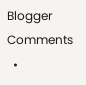Blogger Comments
  •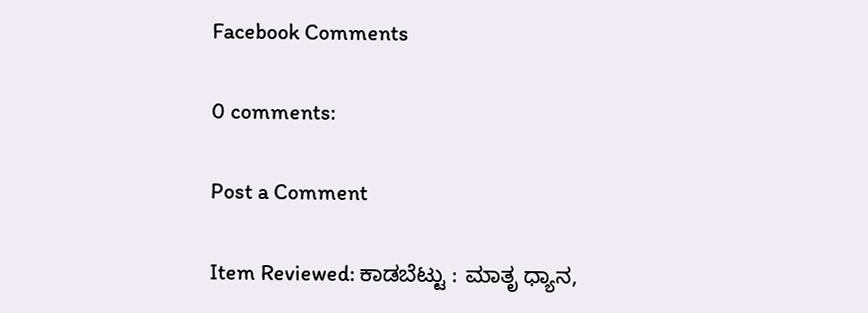Facebook Comments

0 comments:

Post a Comment

Item Reviewed: ಕಾಡಬೆಟ್ಟು : ಮಾತೃ ಧ್ಯಾನ,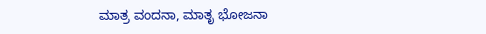ಮಾತ್ರ ವಂದನಾ, ಮಾತೃ ಭೋಜನಾ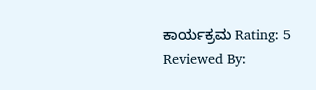ಕಾರ್ಯಕ್ರಮ Rating: 5 Reviewed By: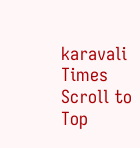karavali Times
Scroll to Top